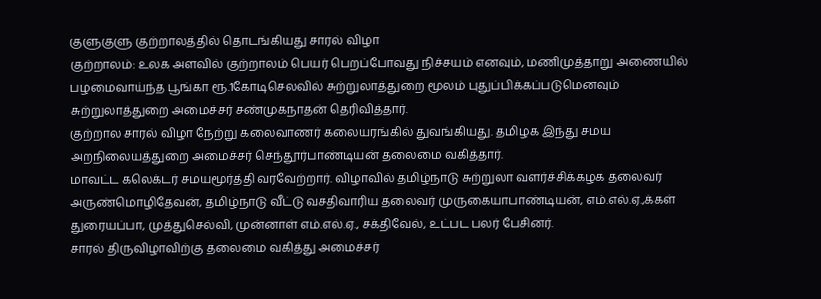குளுகுளு குற்றாலத்தில் தொடங்கியது சாரல் விழா
குற்றாலம்: உலக அளவில் குற்றாலம் பெயர் பெறப்போவது நிச்சயம் எனவும், மணிமுத்தாறு அணையில் பழமைவாய்ந்த பூங்கா ரூ.1கோடிசெலவில் சுற்றுலாத்துறை மூலம் புதுப்பிக்கப்படுமெனவும் சுற்றுலாத்துறை அமைச்சர் சண்முகநாதன் தெரிவித்தார்.
குற்றால சாரல் விழா நேற்று கலைவாணர் கலையரங்கில் துவங்கியது. தமிழக இந்து சமய அறநிலையத்துறை அமைச்சர் செந்தூர்பாண்டியன் தலைமை வகித்தார்.
மாவட்ட கலெக்டர் சமயமூர்த்தி வரவேற்றார். விழாவில் தமிழ்நாடு சுற்றுலா வளர்ச்சிக்கழக தலைவர் அருண்மொழிதேவன், தமிழ்நாடு வீட்டு வசதிவாரிய தலைவர் முருகையாபாண்டியன், எம்.எல்.ஏ.,க்கள் துரையப்பா, முத்துசெல்வி, முன்னாள் எம்.எல்.ஏ., சக்திவேல், உட்பட பலர் பேசினர்.
சாரல் திருவிழாவிற்கு தலைமை வகித்து அமைச்சர்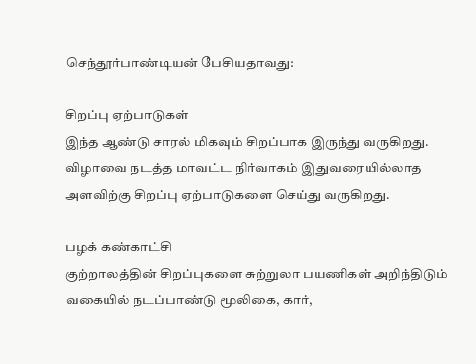செந்தூர்பாண்டியன் பேசியதாவது:

சிறப்பு ஏற்பாடுகள்
இந்த ஆண்டு சாரல் மிகவும் சிறப்பாக இருந்து வருகிறது. விழாவை நடத்த மாவட்ட நிர்வாகம் இதுவரையில்லாத அளவிற்கு சிறப்பு ஏற்பாடுகளை செய்து வருகிறது.

பழக் கண்காட்சி
குற்றாலத்தின் சிறப்புகளை சுற்றுலா பயணிகள் அறிந்திடும் வகையில் நடப்பாண்டு மூலிகை, கார்,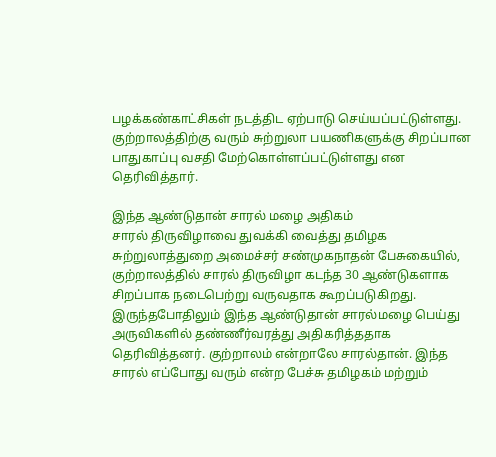பழக்கண்காட்சிகள் நடத்திட ஏற்பாடு செய்யப்பட்டுள்ளது. குற்றாலத்திற்கு வரும் சுற்றுலா பயணிகளுக்கு சிறப்பான
பாதுகாப்பு வசதி மேற்கொள்ளப்பட்டுள்ளது என தெரிவித்தார்.

இந்த ஆண்டுதான் சாரல் மழை அதிகம்
சாரல் திருவிழாவை துவக்கி வைத்து தமிழக சுற்றுலாத்துறை அமைச்சர் சண்முகநாதன் பேசுகையில், குற்றாலத்தில் சாரல் திருவிழா கடந்த 30 ஆண்டுகளாக சிறப்பாக நடைபெற்று வருவதாக கூறப்படுகிறது. இருந்தபோதிலும் இந்த ஆண்டுதான் சாரல்மழை பெய்து அருவிகளில் தண்ணீர்வரத்து அதிகரித்ததாக தெரிவித்தனர். குற்றாலம் என்றாலே சாரல்தான். இந்த சாரல் எப்போது வரும் என்ற பேச்சு தமிழகம் மற்றும்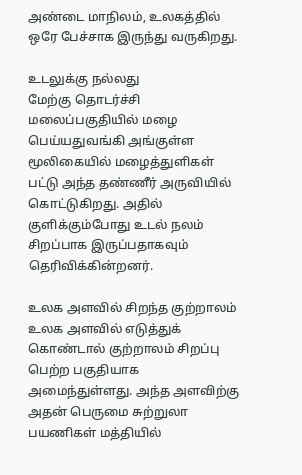அண்டை மாநிலம், உலகத்தில் ஒரே பேச்சாக இருந்து வருகிறது.

உடலுக்கு நல்லது
மேற்கு தொடர்ச்சி மலைப்பகுதியில் மழை பெய்யதுவங்கி அங்குள்ள மூலிகையில் மழைத்துளிகள் பட்டு அந்த தண்ணீர் அருவியில் கொட்டுகிறது. அதில் குளிக்கும்போது உடல் நலம் சிறப்பாக இருப்பதாகவும் தெரிவிக்கின்றனர்.

உலக அளவில் சிறந்த குற்றாலம்
உலக அளவில் எடுத்துக் கொண்டால் குற்றாலம் சிறப்பு பெற்ற பகுதியாக அமைந்துள்ளது. அந்த அளவிற்கு அதன் பெருமை சுற்றுலா பயணிகள் மத்தியில்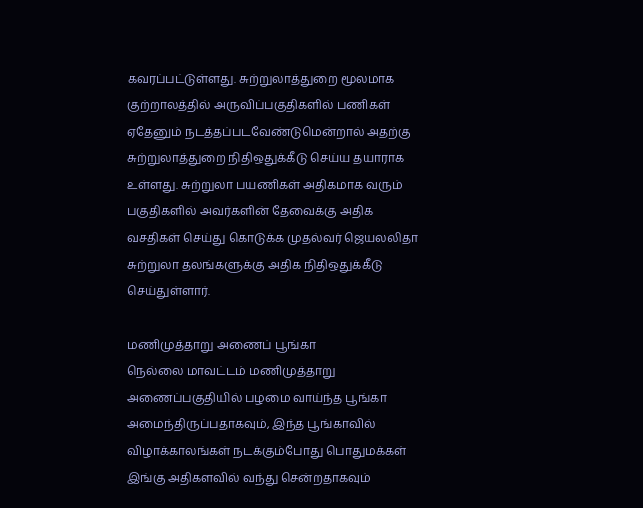கவரப்பட்டுள்ளது. சுற்றுலாத்துறை மூலமாக குற்றாலத்தில் அருவிப்பகுதிகளில் பணிகள் ஏதேனும் நடத்தப்படவேண்டுமென்றால் அதற்கு சுற்றுலாத்துறை நிதிஒதுக்கீடு செய்ய தயாராக உள்ளது. சுற்றுலா பயணிகள் அதிகமாக வரும் பகுதிகளில் அவர்களின் தேவைக்கு அதிக வசதிகள் செய்து கொடுக்க முதல்வர் ஜெயலலிதா சுற்றுலா தலங்களுக்கு அதிக நிதிஒதுக்கீடு செய்துள்ளார்.

மணிமுத்தாறு அணைப் பூங்கா
நெல்லை மாவட்டம் மணிமுத்தாறு அணைப்பகுதியில் பழமை வாய்ந்த பூங்கா அமைந்திருப்பதாகவும், இந்த பூங்காவில் விழாக்காலங்கள் நடக்கும்போது பொதுமக்கள் இங்கு அதிகளவில் வந்து சென்றதாகவும்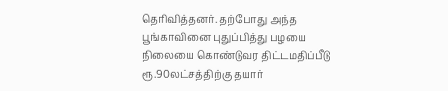தெரிவித்தனர். தற்போது அந்த பூங்காவினை புதுப்பித்து பழயை நிலையை கொண்டுவர திட்டமதிப்பீடு ரூ.90லட்சத்திற்கு தயார்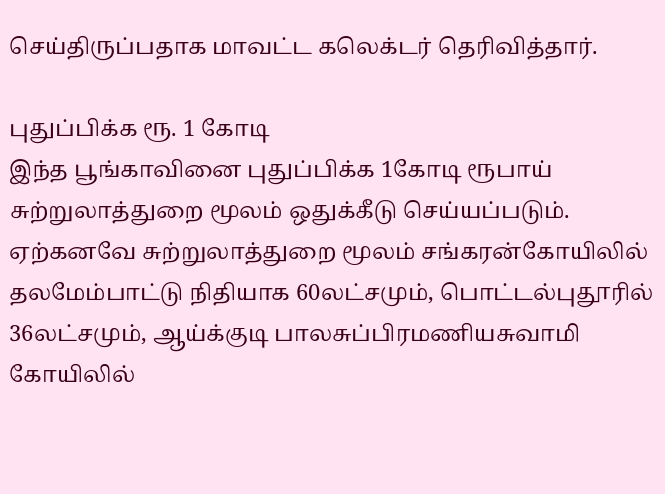செய்திருப்பதாக மாவட்ட கலெக்டர் தெரிவித்தார்.

புதுப்பிக்க ரூ. 1 கோடி
இந்த பூங்காவினை புதுப்பிக்க 1கோடி ரூபாய் சுற்றுலாத்துறை மூலம் ஒதுக்கீடு செய்யப்படும். ஏற்கனவே சுற்றுலாத்துறை மூலம் சங்கரன்கோயிலில் தலமேம்பாட்டு நிதியாக 60லட்சமும், பொட்டல்புதூரில் 36லட்சமும், ஆய்க்குடி பாலசுப்பிரமணியசுவாமி கோயிலில்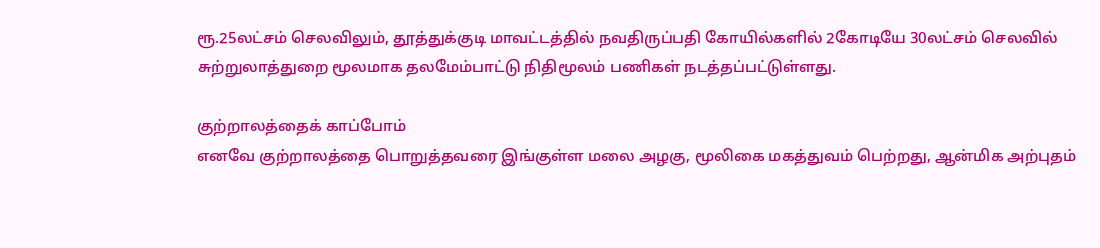ரூ.25லட்சம் செலவிலும், தூத்துக்குடி மாவட்டத்தில் நவதிருப்பதி கோயில்களில் 2கோடியே 30லட்சம் செலவில் சுற்றுலாத்துறை மூலமாக தலமேம்பாட்டு நிதிமூலம் பணிகள் நடத்தப்பட்டுள்ளது.

குற்றாலத்தைக் காப்போம்
எனவே குற்றாலத்தை பொறுத்தவரை இங்குள்ள மலை அழகு, மூலிகை மகத்துவம் பெற்றது, ஆன்மிக அற்புதம்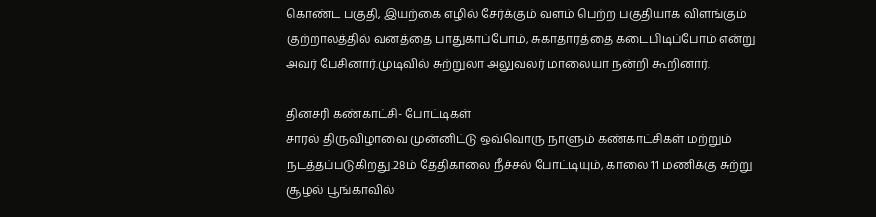கொண்ட பகுதி, இயற்கை எழில் சேர்க்கும் வளம் பெற்ற பகுதியாக விளங்கும் குற்றாலத்தில் வனத்தை பாதுகாப்போம், சுகாதாரத்தை கடைபிடிப்போம் என்று அவர் பேசினார்.முடிவில் சுற்றுலா அலுவலர் மாலையா நன்றி கூறினார்.

தினசரி கண்காட்சி- போட்டிகள்
சாரல் திருவிழாவை முன்னிட்டு ஒவ்வொரு நாளும் கண்காட்சிகள் மற்றும் நடத்தப்படுகிறது.28ம் தேதிகாலை நீச்சல் போட்டியும், காலை 11 மணிக்கு சுற்று சூழல் பூங்காவில்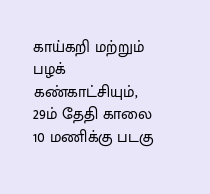காய்கறி மற்றும் பழக் கண்காட்சியும், 29ம் தேதி காலை 10 மணிக்கு படகு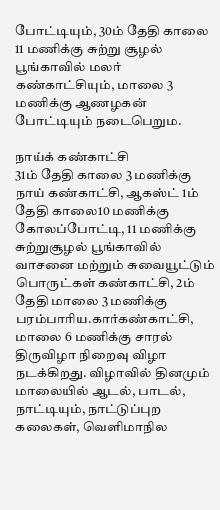போட்டியும், 30ம் தேதி காலை 11 மணிக்கு சுற்று சூழல் பூங்காவில் மலர் கண்காட்சியும், மாலை 3 மணிக்கு ஆணழகன் போட்டியும் நடைபெறும.

நாய்க் கண்காட்சி
31ம் தேதி காலை 3 மணிக்கு நாய் கண்காட்சி, ஆகஸ்ட் 1ம் தேதி காலை10 மணிக்கு கோலப்போட்டி, 11 மணிக்கு சுற்றுசூழல் பூங்காவில் வாசனை மற்றும் சுவையூட்டும் பொருட்கள் கண்காட்சி, 2ம் தேதி மாலை 3 மணிக்கு பரம்பாரிய.கார்கண்காட்சி, மாலை 6 மணிக்கு சாரல் திருவிழா நிறைவு விழா நடக்கிறது. விழாவில் தினமும் மாலையில் ஆடல், பாடல், நாட்டியும், நாட்டுப்புற கலைகள், வெளிமாநில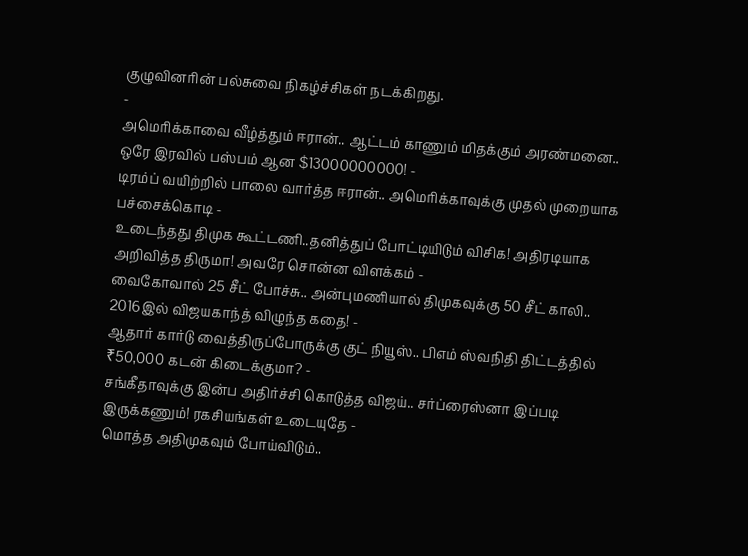குழுவினரின் பல்சுவை நிகழ்ச்சிகள் நடக்கிறது.
-
அமெரிக்காவை வீழ்த்தும் ஈரான்.. ஆட்டம் காணும் மிதக்கும் அரண்மனை.. ஒரே இரவில் பஸ்பம் ஆன $13000000000! -
டிரம்ப் வயிற்றில் பாலை வார்த்த ஈரான்.. அமெரிக்காவுக்கு முதல் முறையாக பச்சைக்கொடி -
உடைந்தது திமுக கூட்டணி..தனித்துப் போட்டியிடும் விசிக! அதிரடியாக அறிவித்த திருமா! அவரே சொன்ன விளக்கம் -
வைகோவால் 25 சீட் போச்சு.. அன்புமணியால் திமுகவுக்கு 50 சீட் காலி.. 2016இல் விஜயகாந்த் விழுந்த கதை! -
ஆதார் கார்டு வைத்திருப்போருக்கு குட் நியூஸ்.. பிஎம் ஸ்வநிதி திட்டத்தில் ₹50,000 கடன் கிடைக்குமா? -
சங்கீதாவுக்கு இன்ப அதிர்ச்சி கொடுத்த விஜய்.. சர்ப்ரைஸ்னா இப்படி இருக்கணும்! ரகசியங்கள் உடையுதே -
மொத்த அதிமுகவும் போய்விடும்..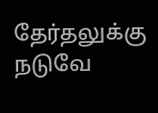தேர்தலுக்கு நடுவே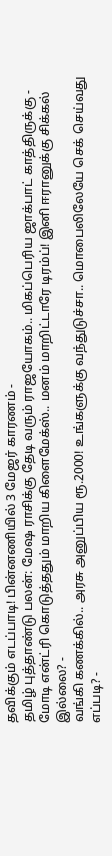தவிக்கும் எடப்பாடி! பின்னணியில் 3 மேஜர் காரணம் -
தமிழ் புத்தாண்டு பலன்: மேஷ ராசிக்கு தேடி வரும் ராஜயோகம்.. மிகப்பெரிய ஜாக்பாட் காத்திருக்கு -
மோடி என்ட்ரி கொடுத்ததும் மாறிய கிளைமேக்ஸ்.. மனம் மாறிட்டாரே டிரம்ப்! இனி ஈரானுக்கு சிக்கல் இல்லை? -
வங்கி கணக்கில்.. அரசு அனுப்பிய ரூ.2000! உங்களுக்கு வந்துடுச்சா.. மொபைலிலேயே செக் செய்வது எப்படி? -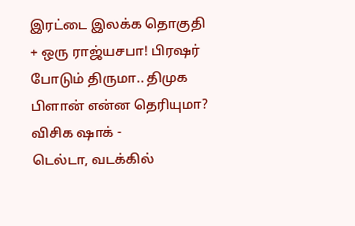இரட்டை இலக்க தொகுதி + ஒரு ராஜ்யசபா! பிரஷர் போடும் திருமா.. திமுக பிளான் என்ன தெரியுமா? விசிக ஷாக் -
டெல்டா, வடக்கில்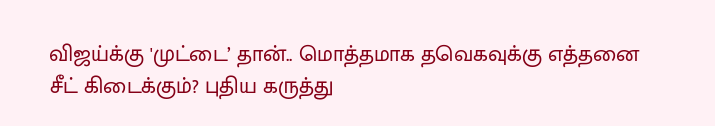விஜய்க்கு 'முட்டை’ தான்.. மொத்தமாக தவெகவுக்கு எத்தனை சீட் கிடைக்கும்? புதிய கருத்து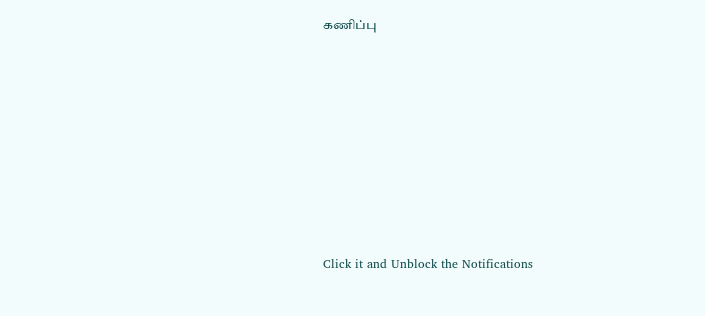கணிப்பு












Click it and Unblock the Notifications